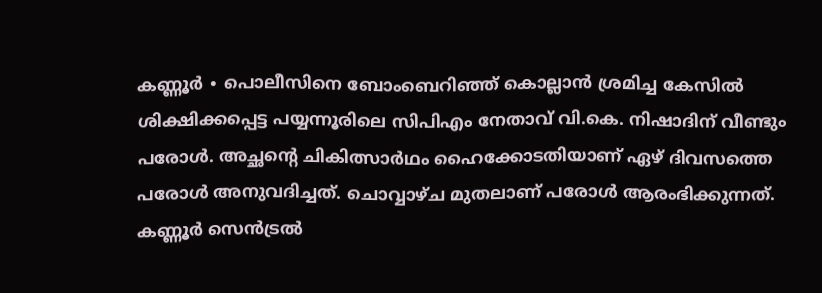കണ്ണൂർ ∙ പൊലീസിനെ ബോംബെറിഞ്ഞ് കൊല്ലാൻ ശ്രമിച്ച കേസിൽ ശിക്ഷിക്കപ്പെട്ട പയ്യന്നൂരിലെ സിപിഎം നേതാവ് വി.കെ. നിഷാദിന് വീണ്ടും പരോൾ. അച്ഛന്റെ ചികിത്സാർഥം ഹൈക്കോടതിയാണ് ഏഴ് ദിവസത്തെ പരോൾ അനുവദിച്ചത്. ചൊവ്വാഴ്ച മുതലാണ് പരോൾ ആരംഭിക്കുന്നത്. കണ്ണൂർ സെൻട്രൽ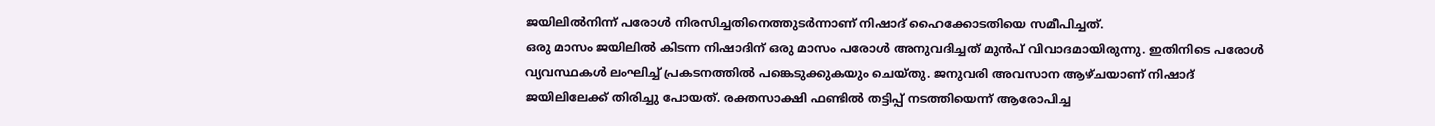ജയിലിൽനിന്ന് പരോൾ നിരസിച്ചതിനെത്തുടർന്നാണ് നിഷാദ് ഹൈക്കോടതിയെ സമീപിച്ചത്.
ഒരു മാസം ജയിലിൽ കിടന്ന നിഷാദിന് ഒരു മാസം പരോൾ അനുവദിച്ചത് മുൻപ് വിവാദമായിരുന്നു. ഇതിനിടെ പരോൾ വ്യവസ്ഥകൾ ലംഘിച്ച് പ്രകടനത്തിൽ പങ്കെടുക്കുകയും ചെയ്തു. ജനുവരി അവസാന ആഴ്ചയാണ് നിഷാദ് ജയിലിലേക്ക് തിരിച്ചു പോയത്. രക്തസാക്ഷി ഫണ്ടിൽ തട്ടിപ്പ് നടത്തിയെന്ന് ആരോപിച്ച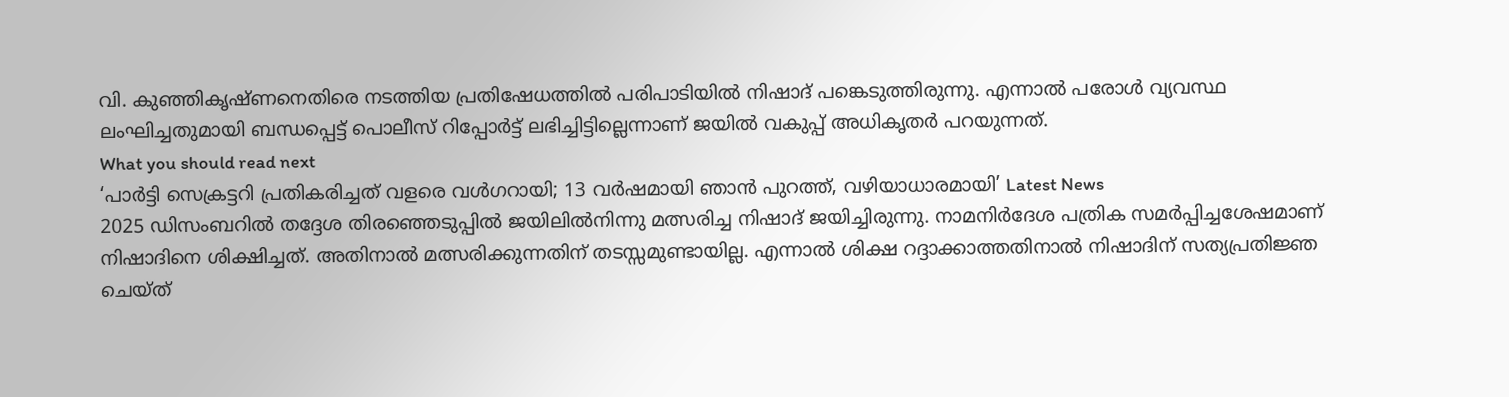വി. കുഞ്ഞികൃഷ്ണനെതിരെ നടത്തിയ പ്രതിഷേധത്തിൽ പരിപാടിയിൽ നിഷാദ് പങ്കെടുത്തിരുന്നു. എന്നാൽ പരോൾ വ്യവസ്ഥ ലംഘിച്ചതുമായി ബന്ധപ്പെട്ട് പൊലീസ് റിപ്പോർട്ട് ലഭിച്ചിട്ടില്ലെന്നാണ് ജയിൽ വകുപ്പ് അധികൃതർ പറയുന്നത്.
What you should read next
‘പാർട്ടി സെക്രട്ടറി പ്രതികരിച്ചത് വളരെ വൾഗറായി; 13 വർഷമായി ഞാൻ പുറത്ത്, വഴിയാധാരമായി’ Latest News
2025 ഡിസംബറിൽ തദ്ദേശ തിരഞ്ഞെടുപ്പിൽ ജയിലിൽനിന്നു മത്സരിച്ച നിഷാദ് ജയിച്ചിരുന്നു. നാമനിർദേശ പത്രിക സമർപ്പിച്ചശേഷമാണ് നിഷാദിനെ ശിക്ഷിച്ചത്. അതിനാൽ മത്സരിക്കുന്നതിന് തടസ്സമുണ്ടായില്ല. എന്നാൽ ശിക്ഷ റദ്ദാക്കാത്തതിനാൽ നിഷാദിന് സത്യപ്രതിജ്ഞ ചെയ്ത്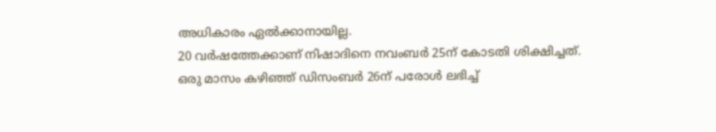അധികാരം ഏൽക്കാനായില്ല.
20 വർഷത്തേക്കാണ് നിഷാദിനെ നവംബർ 25ന് കോടതി ശിക്ഷിച്ചത്. ഒരു മാസം കഴിഞ്ഞ് ഡിസംബർ 26ന് പരോൾ ലഭിച്ച്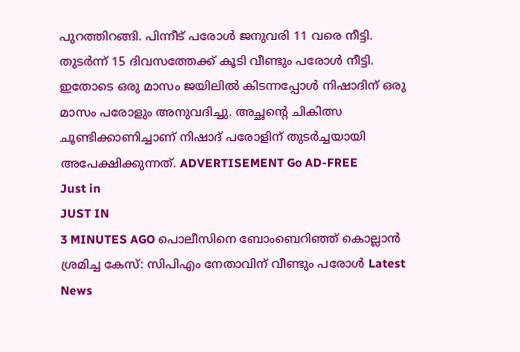പുറത്തിറങ്ങി. പിന്നീട് പരോൾ ജനുവരി 11 വരെ നീട്ടി. തുടർന്ന് 15 ദിവസത്തേക്ക് കൂടി വീണ്ടും പരോൾ നീട്ടി. ഇതോടെ ഒരു മാസം ജയിലിൽ കിടന്നപ്പോൾ നിഷാദിന് ഒരു മാസം പരോളും അനുവദിച്ചു. അച്ഛന്റെ ചികിത്സ ചൂണ്ടിക്കാണിച്ചാണ് നിഷാദ് പരോളിന് തുടർച്ചയായി അപേക്ഷിക്കുന്നത്. ADVERTISEMENT Go AD-FREE
Just in
JUST IN
3 MINUTES AGO പൊലീസിനെ ബോംബെറിഞ്ഞ് കൊല്ലാൻ ശ്രമിച്ച കേസ്: സിപിഎം നേതാവിന് വീണ്ടും പരോൾ Latest News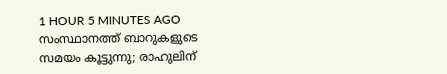1 HOUR 5 MINUTES AGO സംസ്ഥാനത്ത് ബാറുകളുടെ സമയം കൂട്ടുന്നു; രാഹുലിന്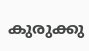കുരുക്കു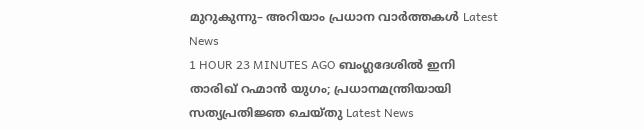മുറുകുന്നു– അറിയാം പ്രധാന വാർത്തകൾ Latest News
1 HOUR 23 MINUTES AGO ബംഗ്ലദേശിൽ ഇനി താരിഖ് റഹ്മാൻ യുഗം; പ്രധാനമന്ത്രിയായി സത്യപ്രതിജ്ഞ ചെയ്തു Latest News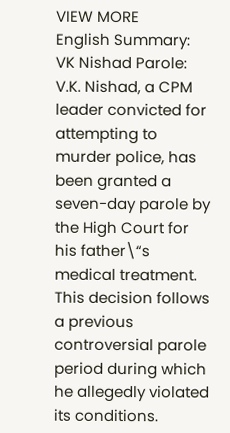VIEW MORE
English Summary:
VK Nishad Parole: V.K. Nishad, a CPM leader convicted for attempting to murder police, has been granted a seven-day parole by the High Court for his father\“s medical treatment. This decision follows a previous controversial parole period during which he allegedly violated its conditions.